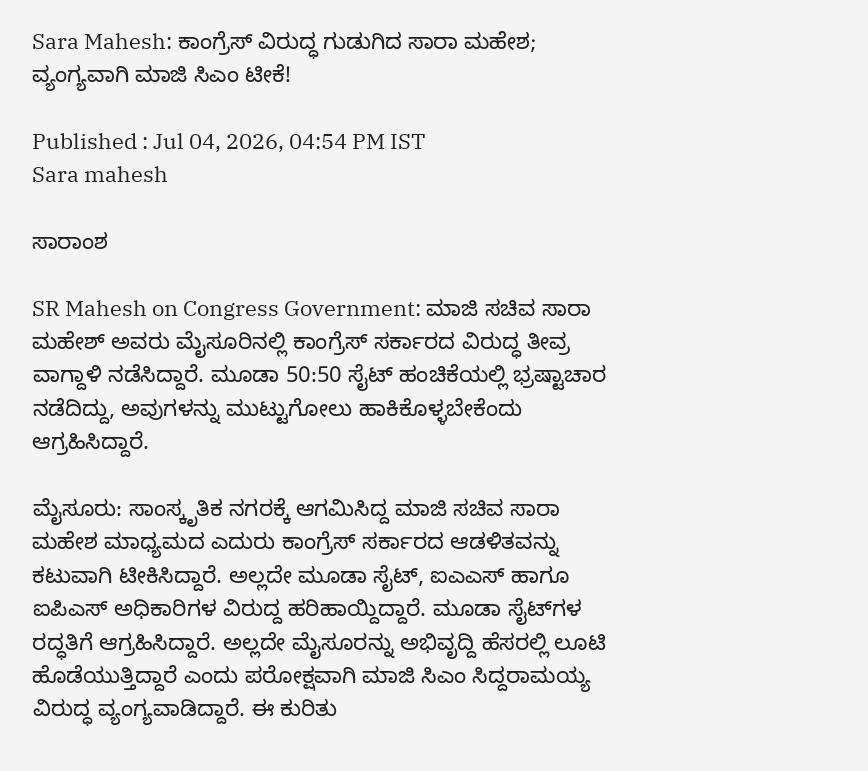Sara Mahesh: ಕಾಂಗ್ರೆಸ್‌ ವಿರುದ್ಧ ಗುಡುಗಿದ ಸಾರಾ ಮಹೇಶ; ವ್ಯಂಗ್ಯವಾಗಿ ಮಾಜಿ ಸಿಎಂ ಟೀಕೆ!

Published : Jul 04, 2026, 04:54 PM IST
Sara mahesh

ಸಾರಾಂಶ

SR Mahesh on Congress Government: ಮಾಜಿ ಸಚಿವ ಸಾರಾ ಮಹೇಶ್ ಅವರು ಮೈಸೂರಿನಲ್ಲಿ ಕಾಂಗ್ರೆಸ್ ಸರ್ಕಾರದ ವಿರುದ್ಧ ತೀವ್ರ ವಾಗ್ದಾಳಿ ನಡೆಸಿದ್ದಾರೆ. ಮೂಡಾ 50:50 ಸೈಟ್ ಹಂಚಿಕೆಯಲ್ಲಿ ಭ್ರಷ್ಟಾಚಾರ ನಡೆದಿದ್ದು, ಅವುಗಳನ್ನು ಮುಟ್ಟುಗೋಲು ಹಾಕಿಕೊಳ್ಳಬೇಕೆಂದು ಆಗ್ರಹಿಸಿದ್ದಾರೆ.

ಮೈಸೂರು: ಸಾಂಸ್ಕೃತಿಕ ನಗರಕ್ಕೆ ಆಗಮಿಸಿದ್ದ ಮಾಜಿ ಸಚಿವ ಸಾರಾ ಮಹೇಶ ಮಾಧ್ಯಮದ ಎದುರು ಕಾಂಗ್ರೆಸ್‌ ಸರ್ಕಾರದ ಆಡಳಿತವನ್ನು ಕಟುವಾಗಿ ಟೀಕಿಸಿದ್ದಾರೆ. ಅಲ್ಲದೇ ಮೂಡಾ ಸೈಟ್‌, ಐಎಎಸ್‌ ಹಾಗೂ ಐಪಿಎಸ್‌ ಅಧಿಕಾರಿಗಳ ವಿರುದ್ದ ಹರಿಹಾಯ್ದಿದ್ದಾರೆ. ಮೂಡಾ ಸೈಟ್‌ಗಳ ರದ್ಧತಿಗೆ ಆಗ್ರಹಿಸಿದ್ದಾರೆ. ಅಲ್ಲದೇ ಮೈಸೂರನ್ನು ಅಭಿವೃದ್ದಿ ಹೆಸರಲ್ಲಿ ಲೂಟಿ ಹೊಡೆಯುತ್ತಿದ್ದಾರೆ ಎಂದು ಪರೋಕ್ಷವಾಗಿ ಮಾಜಿ ಸಿಎಂ ಸಿದ್ದರಾಮಯ್ಯ ವಿರುದ್ಧ ವ್ಯಂಗ್ಯವಾಡಿದ್ದಾರೆ. ಈ ಕುರಿತು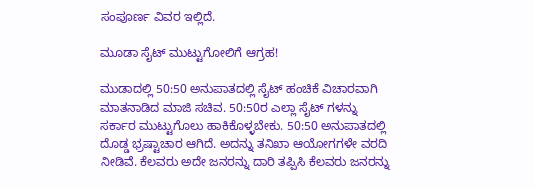ಸಂಪೂರ್ಣ ವಿವರ ಇಲ್ಲಿದೆ.

ಮೂಡಾ ಸೈಟ್‌ ಮುಟ್ಟುಗೋಲಿಗೆ ಆಗ್ರಹ!

ಮುಡಾದಲ್ಲಿ 50:50 ಅನುಪಾತದಲ್ಲಿ ಸೈಟ್ ಹಂಚಿಕೆ ವಿಚಾರವಾಗಿ ಮಾತನಾಡಿದ ಮಾಜಿ ಸಚಿವ. 50:50ರ ಎಲ್ಲಾ ಸೈಟ್ ಗಳನ್ನು ಸರ್ಕಾರ ಮುಟ್ಟುಗೊಲು ಹಾಕಿಕೊಳ್ಳಬೇಕು. 50:50 ಅನುಪಾತದಲ್ಲಿ ದೊಡ್ಡ ಭ್ರಷ್ಟಾಚಾರ ಆಗಿದೆ. ಅದನ್ನು ತನಿಖಾ ಆಯೋಗಗಳೇ ವರದಿ ನೀಡಿವೆ. ಕೆಲವರು ಅದೇ ಜನರನ್ನು ದಾರಿ ತಪ್ಪಿಸಿ ಕೆಲವರು ಜನರನ್ನು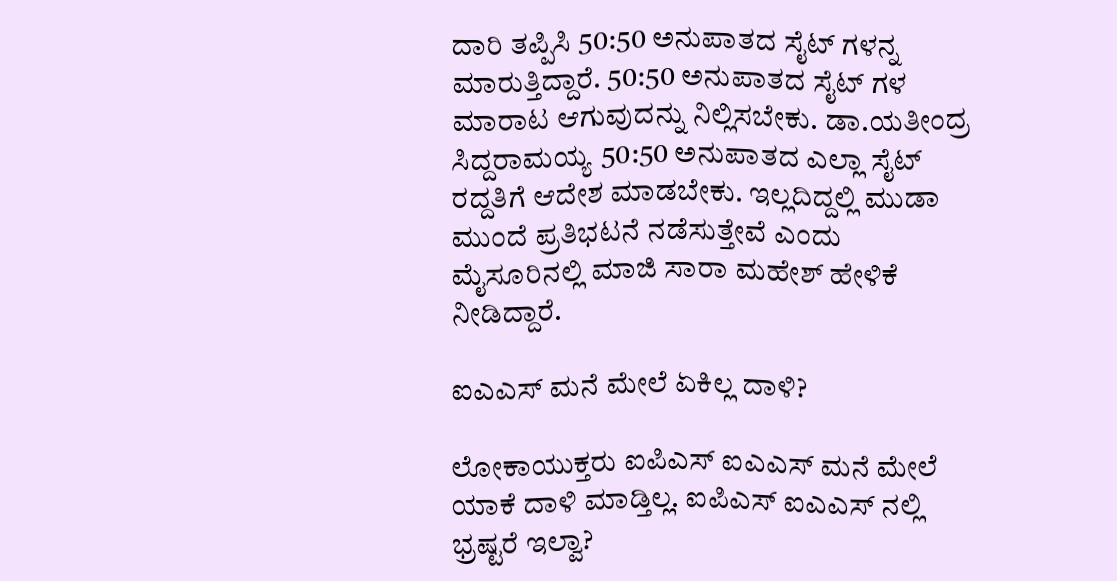ದಾರಿ ತಪ್ಪಿಸಿ 50:50 ಅನುಪಾತದ ಸೈಟ್ ಗಳನ್ನ ಮಾರುತ್ತಿದ್ದಾರೆ. 50:50 ಅನುಪಾತದ ಸೈಟ್ ಗಳ ಮಾರಾಟ ಆಗುವುದನ್ನು ನಿಲ್ಲಿಸಬೇಕು. ಡಾ.ಯತೀಂದ್ರ ಸಿದ್ದರಾಮಯ್ಯ 50:50 ಅನುಪಾತದ ಎಲ್ಲಾ ಸೈಟ್ ರದ್ದತಿಗೆ ಆದೇಶ ಮಾಡಬೇಕು. ಇಲ್ಲದಿದ್ದಲ್ಲಿ ಮುಡಾ ಮುಂದೆ ಪ್ರತಿಭಟನೆ ನಡೆಸುತ್ತೇವೆ ಎಂದು ಮೈಸೂರಿನಲ್ಲಿ ಮಾಜಿ ಸಾರಾ ಮಹೇಶ್ ಹೇಳಿಕೆ ನೀಡಿದ್ದಾರೆ.

ಐಎಎಸ್‌ ಮನೆ ಮೇಲೆ ಏಕಿಲ್ಲ ದಾಳಿ?

ಲೋಕಾಯುಕ್ತರು ಐಪಿಎಸ್ ಐಎಎಸ್ ಮನೆ ಮೇಲೆ ಯಾಕೆ ದಾಳಿ ಮಾಡ್ತಿಲ್ಲ. ಐಪಿಎಸ್ ಐಎಎಸ್ ನಲ್ಲಿ ಭ್ರಷ್ಟರೆ ಇಲ್ವಾ?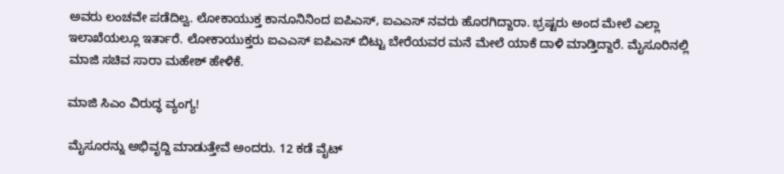ಅವರು ಲಂಚವೇ ಪಡೆದಿಲ್ವ. ಲೋಕಾಯುಕ್ತ ಕಾನೂನಿನಿಂದ ಐಪಿಎಸ್, ಐಎಎಸ್ ನವರು ಹೊರಗಿದ್ದಾರಾ. ಭ್ರಷ್ಟರು ಅಂದ ಮೇಲೆ ಎಲ್ಲಾ ಇಲಾಖೆಯಲ್ಲೂ ಇರ್ತಾರೆ. ಲೋಕಾಯುಕ್ತರು ಐಎಎಸ್ ಐಪಿಎಸ್ ಬಿಟ್ಟು ಬೇರೆಯವರ ಮನೆ ಮೇಲೆ ಯಾಕೆ ದಾಳಿ ಮಾಡ್ತಿದ್ದಾರೆ. ಮೈಸೂರಿನಲ್ಲಿ ಮಾಜಿ ಸಚಿವ ಸಾರಾ ಮಹೇಶ್ ಹೇಳಿಕೆ.

ಮಾಜಿ ಸಿಎಂ ವಿರುದ್ಧ ವ್ಯಂಗ್ಯ!

ಮೈಸೂರನ್ನು ಅಭಿವೃದ್ದಿ ಮಾಡುತ್ತೇವೆ ಅಂದರು. 12 ಕಡೆ ವೈಟ್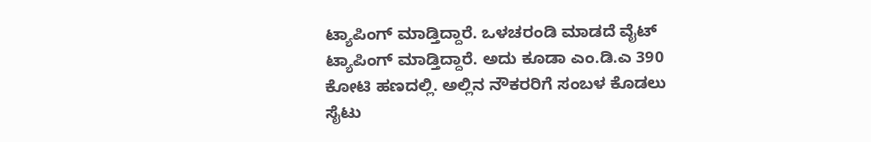ಟ್ಯಾಪಿಂಗ್ ಮಾಡ್ತಿದ್ದಾರೆ. ಒಳಚರಂಡಿ ಮಾಡದೆ ವೈಟ್ ಟ್ಯಾಪಿಂಗ್ ಮಾಡ್ತಿದ್ದಾರೆ. ಅದು ಕೂಡಾ ಎಂ.ಡಿ.ಎ 390 ಕೋಟಿ ಹಣದಲ್ಲಿ. ಅಲ್ಲಿನ ನೌಕರರಿಗೆ ಸಂಬಳ ಕೊಡಲು ಸೈಟು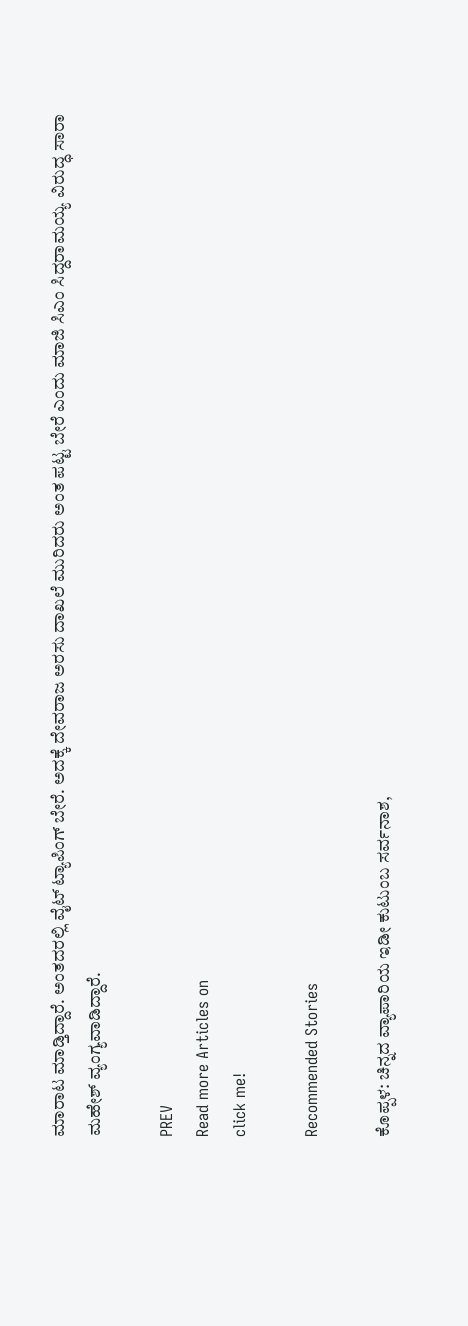ಮಾರಾಟ ಮಾಡ್ತಿದ್ದಾರೆ. ಅಂತದರಲ್ಲಿ ವೈಟ್ ಟ್ಯಾಪಿಂಗ್ ಬೇರೆ. ಅದಕ್ಕೆ ದೇವರಾಜ ಅರಸು ದಾಖಲೆ ಮುರಿದರು ಅಂತ ಪಟ್ಟ ಬೇರೆ ಎಂದು ಮಾಜಿ ಸಿಎಂ ಸಿದ್ದರಾಮಯ್ಯ ವಿರುದ್ಧ ಸಾರಾ ಮಹೇಶ್ ವ್ಯಂಗ್ಯವಾಡಿದ್ದಾರೆ.

PREV
Read more Articles on
click me!

Recommended Stories

ಕೊಪ್ಪಳ: ಚಿನ್ನದ ವ್ಯಾಪಾರಿಯ ಇಡೀ ಕುಟುಂಬ ಸರ್ವನಾಶ,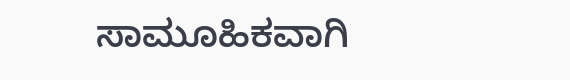ಸಾಮೂಹಿಕವಾಗಿ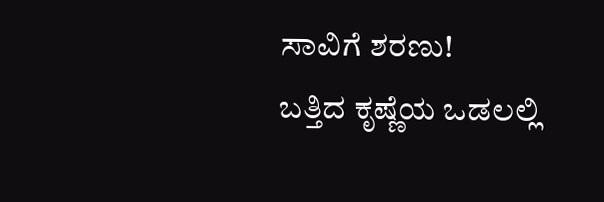ಸಾವಿಗೆ ಶರಣು!
ಬತ್ತಿದ ಕೃಷ್ಣೆಯ ಒಡಲಲ್ಲಿ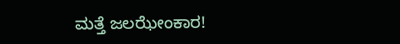ಮತ್ತೆ ಜಲಝೇಂಕಾರ!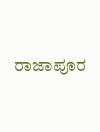ರಾಜಾಪೂರ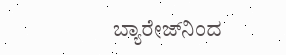ಬ್ಯಾರೇಜ್‌ನಿಂದ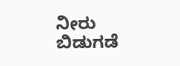ನೀರು ಬಿಡುಗಡೆ